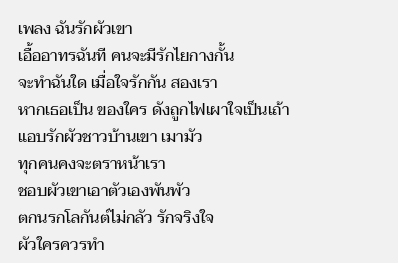เพลง ฉันรักผัวเขา
เอื้ออาทรฉันที คนจะมีรักไยกางกั้น
จะทำฉันใด เมื่อใจรักกัน สองเรา
หากเธอเป็น ของใคร ดังถูกไฟเผาใจเป็นเถ้า
แอบรักผัวชาวบ้านเขา เมามัว
ทุกคนคงจะตราหน้าเรา
ชอบผัวเขาเอาตัวเองพันพัว
ตกนรกโลกันต์ไม่กลัว รักจริงใจ
ผัวใครควรทำ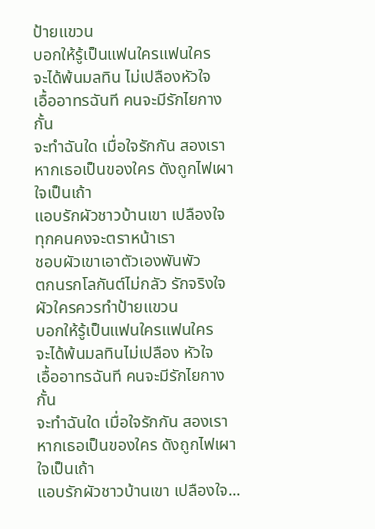ป้ายแขวน
บอกให้รู้เป็นแฟนใครแฟนใคร
จะได้พ้นมลทิน ไม่เปลืองหัวใจ
เอื้ออาทรฉันที คนจะมีรักไยกางกั้น
จะทำฉันใด เมื่อใจรักกัน สองเรา
หากเธอเป็นของใคร ดังถูกไฟเผาใจเป็นเถ้า
แอบรักผัวชาวบ้านเขา เปลืองใจ
ทุกคนคงจะตราหน้าเรา
ชอบผัวเขาเอาตัวเองพันพัว
ตกนรกโลกันต์ไม่กลัว รักจริงใจ
ผัวใครควรทำป้ายแขวน
บอกให้รู้เป็นแฟนใครแฟนใคร
จะได้พ้นมลทินไม่เปลือง หัวใจ
เอื้ออาทรฉันที คนจะมีรักไยกางกั้น
จะทำฉันใด เมื่อใจรักกัน สองเรา
หากเธอเป็นของใคร ดังถูกไฟเผาใจเป็นเถ้า
แอบรักผัวชาวบ้านเขา เปลืองใจ...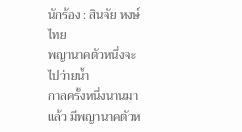นักร้อง : สินจัย หงษ์ไทย
พญานาคตัวหนึ่งจะไปว่ายน้ำ
กาลครั้งหนึ่งนานมาแล้ว มีพญานาคตัวห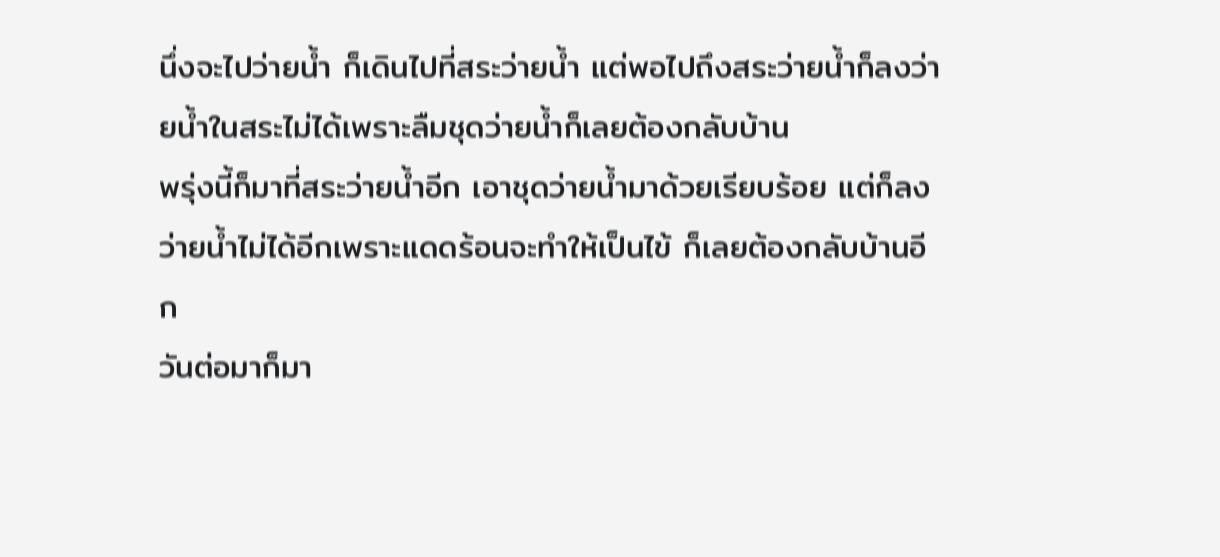นึ่งจะไปว่ายน้ำ ก็เดินไปที่สระว่ายน้ำ แต่พอไปถึงสระว่ายน้ำก็ลงว่ายน้ำในสระไม่ได้เพราะลืมชุดว่ายน้ำก็เลยต้องกลับบ้าน
พรุ่งนี้ก็มาที่สระว่ายน้ำอีก เอาชุดว่ายน้ำมาด้วยเรียบร้อย แต่ก็ลงว่ายน้ำไม่ได้อีกเพราะแดดร้อนจะทำให้เป็นไข้ ก็เลยต้องกลับบ้านอีก
วันต่อมาก็มา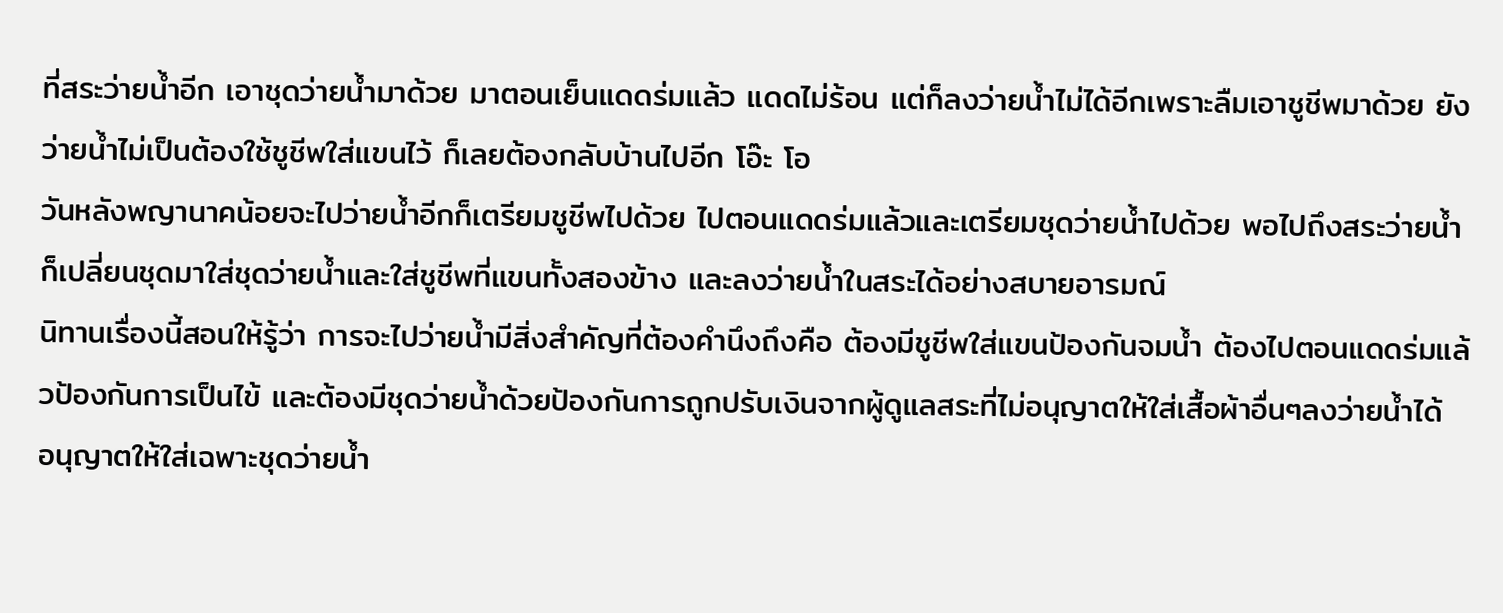ที่สระว่ายน้ำอีก เอาชุดว่ายน้ำมาด้วย มาตอนเย็นแดดร่มแล้ว แดดไม่ร้อน แต่ก็ลงว่ายน้ำไม่ได้อีกเพราะลืมเอาชูชีพมาด้วย ยังว่ายน้ำไม่เป็นต้องใช้ชูชีพใส่แขนไว้ ก็เลยต้องกลับบ้านไปอีก โอ๊ะ โอ
วันหลังพญานาคน้อยจะไปว่ายน้ำอีกก็เตรียมชูชีพไปด้วย ไปตอนแดดร่มแล้วและเตรียมชุดว่ายน้ำไปด้วย พอไปถึงสระว่ายน้ำก็เปลี่ยนชุดมาใส่ชุดว่ายน้ำและใส่ชูชีพที่แขนทั้งสองข้าง และลงว่ายน้ำในสระได้อย่างสบายอารมณ์
นิทานเรื่องนี้สอนให้รู้ว่า การจะไปว่ายน้ำมีสิ่งสำคัญที่ต้องคำนึงถึงคือ ต้องมีชูชีพใส่แขนป้องกันจมน้ำ ต้องไปตอนแดดร่มแล้วป้องกันการเป็นไข้ และต้องมีชุดว่ายน้ำด้วยป้องกันการถูกปรับเงินจากผู้ดูแลสระที่ไม่อนุญาตให้ใส่เสื้อผ้าอื่นๆลงว่ายน้ำได้ อนุญาตให้ใส่เฉพาะชุดว่ายน้ำ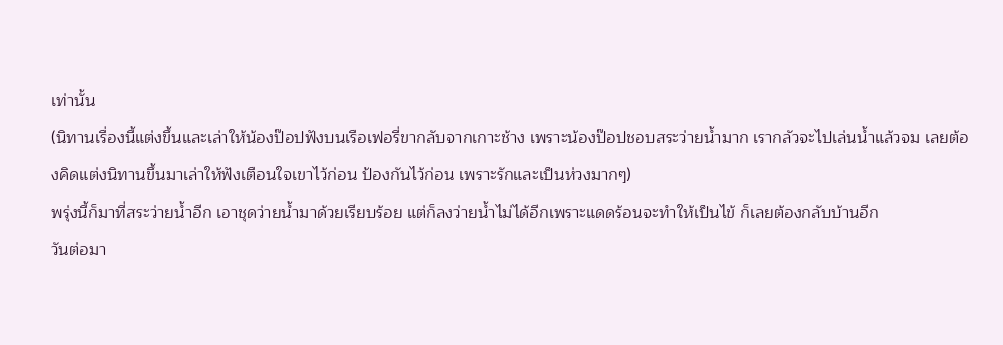เท่านั้น
(นิทานเรื่องนี้แต่งขึ้นและเล่าให้น้องป๊อปฟังบนเรือเฟอรี่ขากลับจากเกาะช้าง เพราะน้องป๊อปชอบสระว่ายน้ำมาก เรากลัวจะไปเล่นน้ำแล้วจม เลยต้องคิดแต่งนิทานขึ้นมาเล่าให้ฟังเตือนใจเขาไว้ก่อน ป้องกันไว้ก่อน เพราะรักและเป็นห่วงมากๆ)
พรุ่งนี้ก็มาที่สระว่ายน้ำอีก เอาชุดว่ายน้ำมาด้วยเรียบร้อย แต่ก็ลงว่ายน้ำไม่ได้อีกเพราะแดดร้อนจะทำให้เป็นไข้ ก็เลยต้องกลับบ้านอีก
วันต่อมา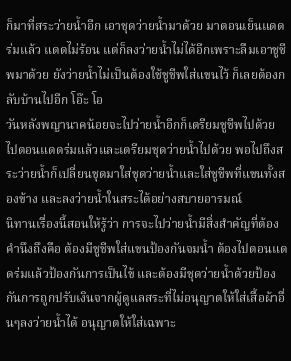ก็มาที่สระว่ายน้ำอีก เอาชุดว่ายน้ำมาด้วย มาตอนเย็นแดดร่มแล้ว แดดไม่ร้อน แต่ก็ลงว่ายน้ำไม่ได้อีกเพราะลืมเอาชูชีพมาด้วย ยังว่ายน้ำไม่เป็นต้องใช้ชูชีพใส่แขนไว้ ก็เลยต้องกลับบ้านไปอีก โอ๊ะ โอ
วันหลังพญานาคน้อยจะไปว่ายน้ำอีกก็เตรียมชูชีพไปด้วย ไปตอนแดดร่มแล้วและเตรียมชุดว่ายน้ำไปด้วย พอไปถึงสระว่ายน้ำก็เปลี่ยนชุดมาใส่ชุดว่ายน้ำและใส่ชูชีพที่แขนทั้งสองข้าง และลงว่ายน้ำในสระได้อย่างสบายอารมณ์
นิทานเรื่องนี้สอนให้รู้ว่า การจะไปว่ายน้ำมีสิ่งสำคัญที่ต้องคำนึงถึงคือ ต้องมีชูชีพใส่แขนป้องกันจมน้ำ ต้องไปตอนแดดร่มแล้วป้องกันการเป็นไข้ และต้องมีชุดว่ายน้ำด้วยป้องกันการถูกปรับเงินจากผู้ดูแลสระที่ไม่อนุญาตให้ใส่เสื้อผ้าอื่นๆลงว่ายน้ำได้ อนุญาตให้ใส่เฉพาะ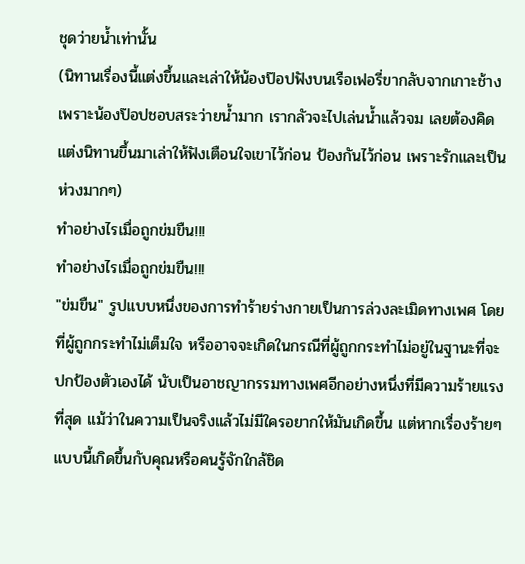ชุดว่ายน้ำเท่านั้น
(นิทานเรื่องนี้แต่งขึ้นและเล่าให้น้องป๊อปฟังบนเรือเฟอรี่ขากลับจากเกาะช้าง เพราะน้องป๊อปชอบสระว่ายน้ำมาก เรากลัวจะไปเล่นน้ำแล้วจม เลยต้องคิดแต่งนิทานขึ้นมาเล่าให้ฟังเตือนใจเขาไว้ก่อน ป้องกันไว้ก่อน เพราะรักและเป็นห่วงมากๆ)
ทำอย่างไรเมื่อถูกข่มขืน!!!
ทำอย่างไรเมื่อถูกข่มขืน!!!
"ข่มขืน" รูปแบบหนึ่งของการทำร้ายร่างกายเป็นการล่วงละเมิดทางเพศ โดยที่ผู้ถูกกระทำไม่เต็มใจ หรืออาจจะเกิดในกรณีที่ผู้ถูกกระทำไม่อยู่ในฐานะที่จะปกป้องตัวเองได้ นับเป็นอาชญากรรมทางเพศอีกอย่างหนึ่งที่มีความร้ายแรงที่สุด แม้ว่าในความเป็นจริงแล้วไม่มีใครอยากให้มันเกิดขึ้น แต่หากเรื่องร้ายๆ แบบนี้เกิดขึ้นกับคุณหรือคนรู้จักใกล้ชิด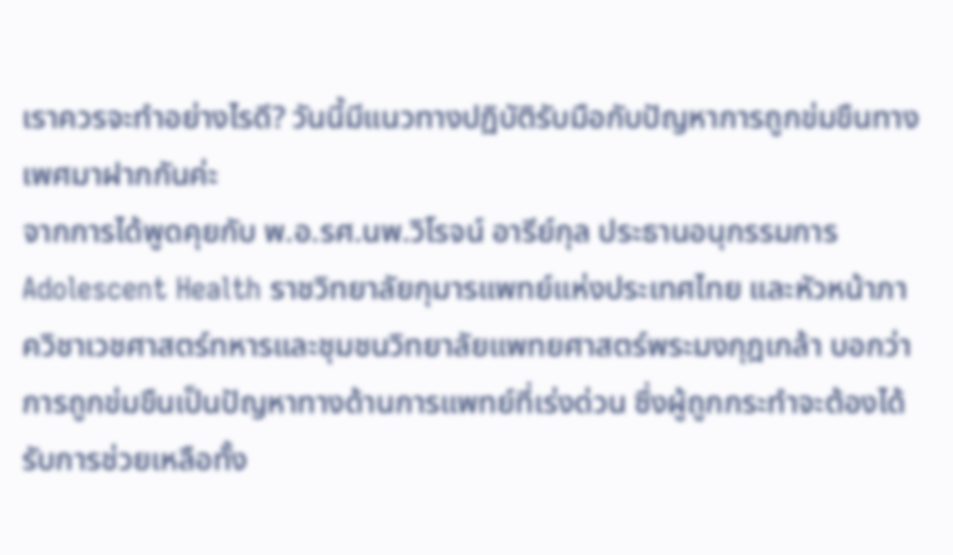เราควรจะทำอย่างไรดี? วันนี้มีแนวทางปฏิบัติรับมือกับปัญหาการถูกข่มขืนทางเพศมาฝากกันค่ะ
จากการได้พูดคุยกับ พ.อ.รศ.นพ.วิโรจน์ อารีย์กุล ประธานอนุกรรมการ Adolescent Health ราชวิทยาลัยกุมารแพทย์แห่งประเทศไทย และหัวหน้าภาควิชาเวชศาสตร์ทหารและชุมชนวิทยาลัยแพทยศาสตร์พระมงกุฎเกล้า บอกว่า การถูกข่มขืนเป็นปัญหาทางด้านการแพทย์ที่เร่งด่วน ซึ่งผู้ถูกกระทำจะต้องได้รับการช่วยเหลือทั้ง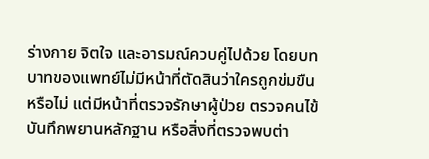ร่างกาย จิตใจ และอารมณ์ควบคู่ไปด้วย โดยบทบาทของแพทย์ไม่มีหน้าที่ตัดสินว่าใครถูกข่มขืนหรือไม่ แต่มีหน้าที่ตรวจรักษาผู้ป่วย ตรวจคนไข้ บันทึกพยานหลักฐาน หรือสิ่งที่ตรวจพบต่า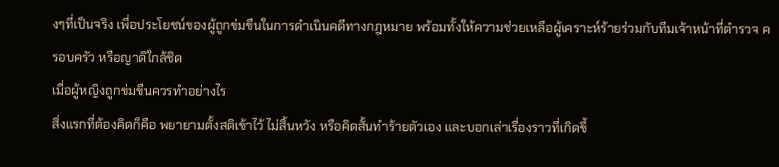งๆที่เป็นจริง เพื่อประโยชน์ของผู้ถูกข่มขืนในการดำเนินคดีทางกฎหมาย พร้อมทั้งให้ความช่วยเหลือผู้เคราะห์ร้ายร่วมกับทีมเจ้าหน้าที่ตำรวจ ครอบครัว หรือญาติใกล้ชิด
เมื่อผู้หญิงถูกข่มขืนควรทำอย่างไร
สิ่งแรกที่ต้องคิดก็คือ พยายามตั้งสติเข้าไว้ ไม่สิ้นหวัง หรือคิดสั้นทำร้ายตัวเอง และบอกเล่าเรื่องราวที่เกิดขึ้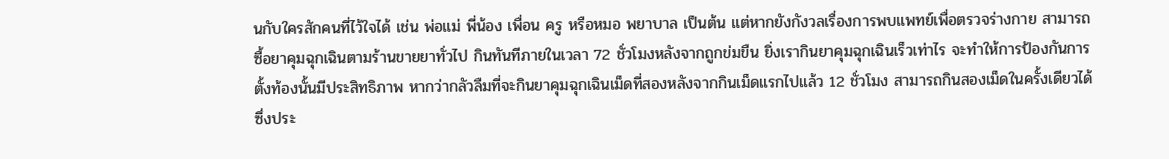นกับใครสักคนที่ไว้ใจได้ เช่น พ่อแม่ พี่น้อง เพื่อน ครู หรือหมอ พยาบาล เป็นต้น แต่หากยังกังวลเรื่องการพบแพทย์เพื่อตรวจร่างกาย สามารถซื้อยาคุมฉุกเฉินตามร้านขายยาทั่วไป กินทันทีภายในเวลา 72 ชั่วโมงหลังจากถูกข่มขืน ยิ่งเรากินยาคุมฉุกเฉินเร็วเท่าไร จะทำให้การป้องกันการตั้งท้องนั้นมีประสิทธิภาพ หากว่ากลัวลืมที่จะกินยาคุมฉุกเฉินเม็ดที่สองหลังจากกินเม็ดแรกไปแล้ว 12 ชั่วโมง สามารถกินสองเม็ดในครั้งเดียวได้ ซึ่งประ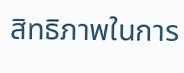สิทธิภาพในการ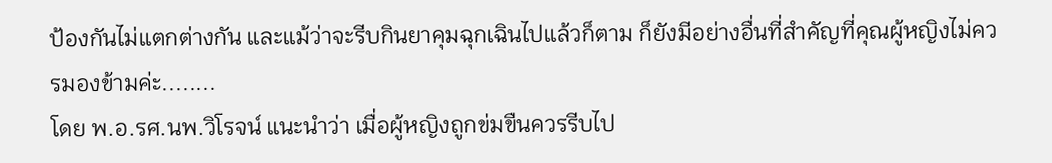ป้องกันไม่แตกต่างกัน และแม้ว่าจะรีบกินยาคุมฉุกเฉินไปแล้วก็ตาม ก็ยังมีอย่างอื่นที่สำคัญที่คุณผู้หญิงไม่ควรมองข้ามค่ะ........
โดย พ.อ.รศ.นพ.วิโรจน์ แนะนำว่า เมื่อผู้หญิงถูกข่มขืนควรรีบไป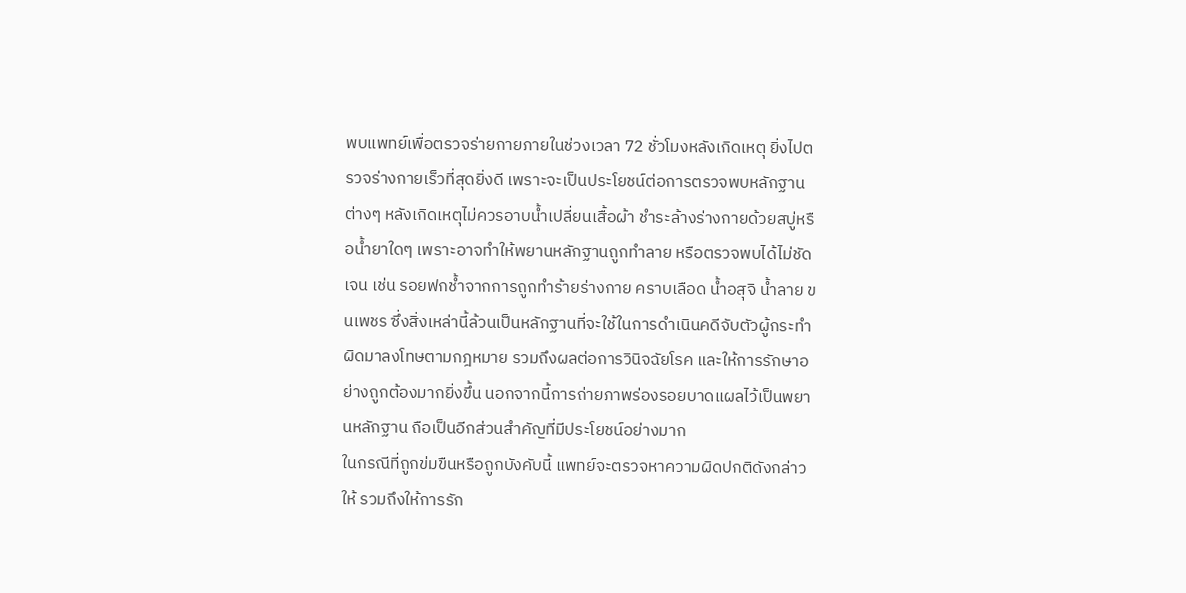พบแพทย์เพื่อตรวจร่ายกายภายในช่วงเวลา 72 ชั่วโมงหลังเกิดเหตุ ยิ่งไปตรวจร่างกายเร็วที่สุดยิ่งดี เพราะจะเป็นประโยชน์ต่อการตรวจพบหลักฐานต่างๆ หลังเกิดเหตุไม่ควรอาบน้ำเปลี่ยนเสื้อผ้า ชำระล้างร่างกายด้วยสบู่หรือน้ำยาใดๆ เพราะอาจทำให้พยานหลักฐานถูกทำลาย หรือตรวจพบได้ไม่ชัดเจน เช่น รอยฟกช้ำจากการถูกทำร้ายร่างกาย คราบเลือด น้ำอสุจิ น้ำลาย ขนเพชร ซึ่งสิ่งเหล่านี้ล้วนเป็นหลักฐานที่จะใช้ในการดำเนินคดีจับตัวผู้กระทำผิดมาลงโทษตามกฎหมาย รวมถึงผลต่อการวินิจฉัยโรค และให้การรักษาอย่างถูกต้องมากยิ่งขึ้น นอกจากนี้การถ่ายภาพร่องรอยบาดแผลไว้เป็นพยานหลักฐาน ถือเป็นอีกส่วนสำคัญที่มีประโยชน์อย่างมาก
ในกรณีที่ถูกข่มขืนหรือถูกบังคับนี้ แพทย์จะตรวจหาความผิดปกติดังกล่าวให้ รวมถึงให้การรัก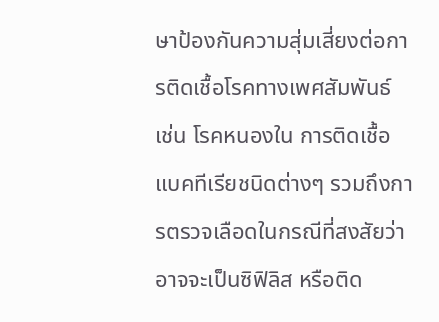ษาป้องกันความสุ่มเสี่ยงต่อการติดเชื้อโรคทางเพศสัมพันธ์ เช่น โรคหนองใน การติดเชื้อแบคทีเรียชนิดต่างๆ รวมถึงการตรวจเลือดในกรณีที่สงสัยว่าอาจจะเป็นซิฟิลิส หรือติด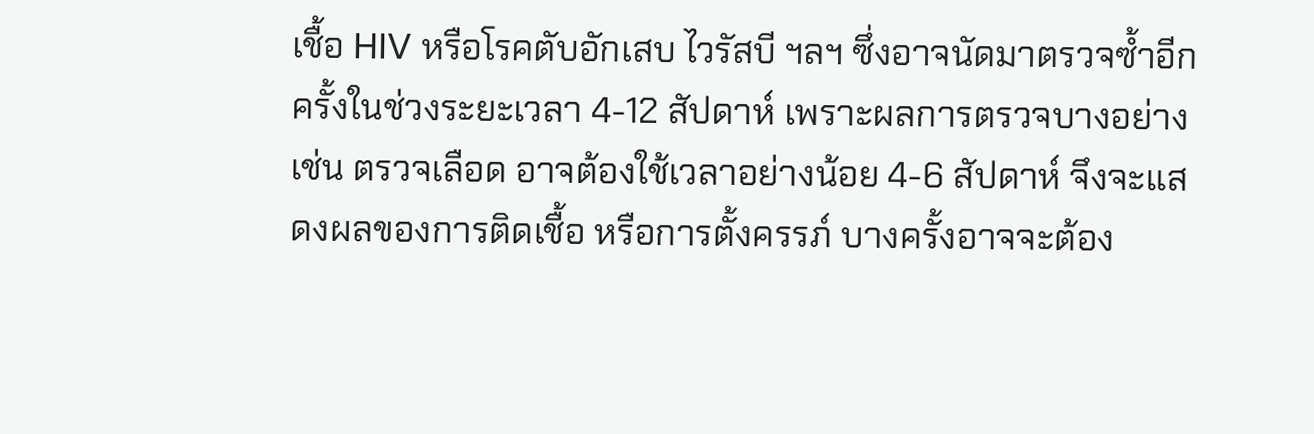เชื้อ HIV หรือโรคตับอักเสบ ไวรัสบี ฯลฯ ซึ่งอาจนัดมาตรวจซ้ำอีกครั้งในช่วงระยะเวลา 4-12 สัปดาห์ เพราะผลการตรวจบางอย่าง เช่น ตรวจเลือด อาจต้องใช้เวลาอย่างน้อย 4-6 สัปดาห์ จึงจะแสดงผลของการติดเชื้อ หรือการตั้งครรภ์ บางครั้งอาจจะต้อง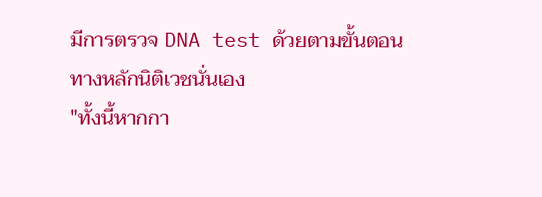มีการตรวจ DNA test ด้วยตามขั้นตอนทางหลักนิติเวชนั่นเอง
"ทั้งนี้หากกา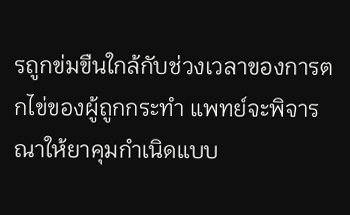รถูกข่มขืนใกล้กับช่วงเวลาของการตกไข่ของผู้ถูกกระทำ แพทย์จะพิจารณาให้ยาคุมกำเนิดแบบ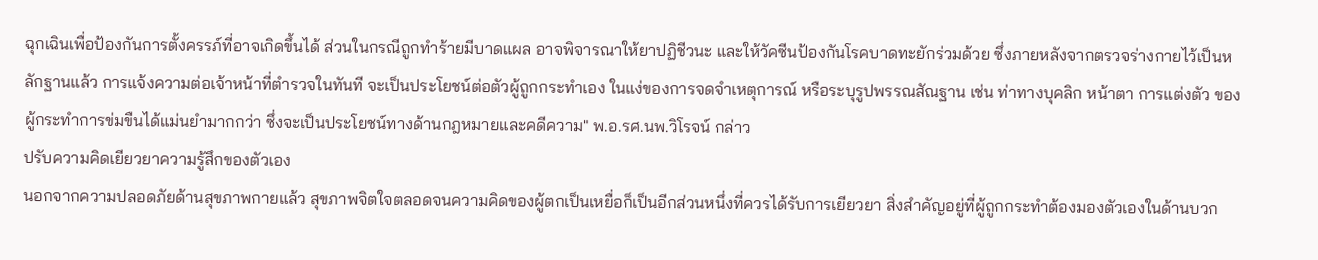ฉุกเฉินเพื่อป้องกันการตั้งครรภ์ที่อาจเกิดขึ้นได้ ส่วนในกรณีถูกทำร้ายมีบาดแผล อาจพิจารณาให้ยาปฏิชีวนะ และให้วัคซีนป้องกันโรคบาดทะยักร่วมด้วย ซึ่งภายหลังจากตรวจร่างกายไว้เป็นหลักฐานแล้ว การแจ้งความต่อเจ้าหน้าที่ตำรวจในทันที จะเป็นประโยชน์ต่อตัวผู้ถูกกระทำเอง ในแง่ของการจดจำเหตุการณ์ หรือระบุรูปพรรณสัณฐาน เช่น ท่าทางบุคลิก หน้าตา การแต่งตัว ของผู้กระทำการข่มขืนได้แม่นยำมากกว่า ซึ่งจะเป็นประโยชน์ทางด้านกฎหมายและคดีความ" พ.อ.รศ.นพ.วิโรจน์ กล่าว
ปรับความคิดเยียวยาความรู้สึกของตัวเอง
นอกจากความปลอดภัยด้านสุขภาพกายแล้ว สุขภาพจิตใจตลอดจนความคิดของผู้ตกเป็นเหยื่อก็เป็นอีกส่วนหนึ่งที่ควรได้รับการเยียวยา สิ่งสำคัญอยู่ที่ผู้ถูกกระทำต้องมองตัวเองในด้านบวก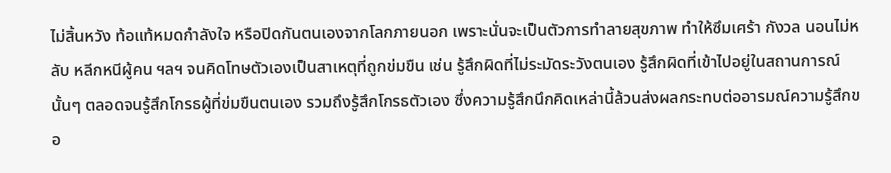ไม่สิ้นหวัง ท้อแท้หมดกำลังใจ หรือปิดกันตนเองจากโลกภายนอก เพราะนั่นจะเป็นตัวการทำลายสุขภาพ ทำให้ซึมเศร้า กังวล นอนไม่หลับ หลีกหนีผู้คน ฯลฯ จนคิดโทษตัวเองเป็นสาเหตุที่ถูกข่มขืน เช่น รู้สึกผิดที่ไม่ระมัดระวังตนเอง รู้สึกผิดที่เข้าไปอยู่ในสถานการณ์นั้นๆ ตลอดจนรู้สึกโกรธผู้ที่ข่มขืนตนเอง รวมถึงรู้สึกโกรธตัวเอง ซึ่งความรู้สึกนึกคิดเหล่านี้ล้วนส่งผลกระทบต่ออารมณ์ความรู้สึกขอ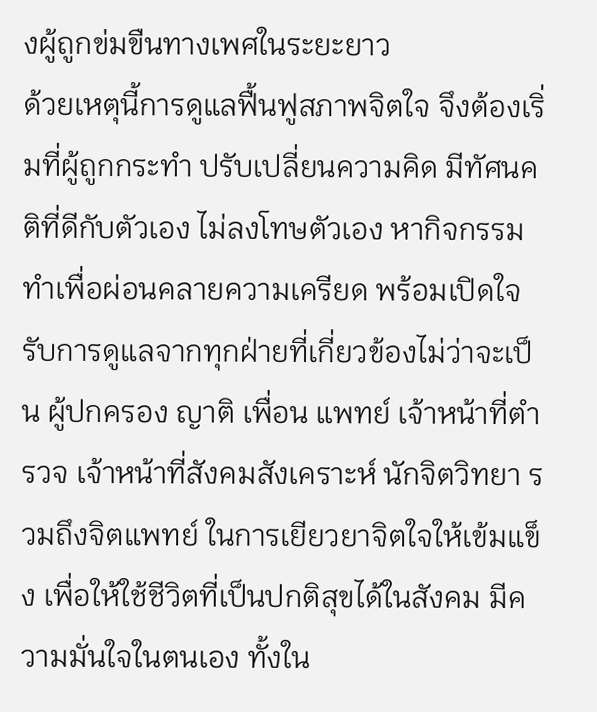งผู้ถูกข่มขืนทางเพศในระยะยาว
ด้วยเหตุนี้การดูแลฟื้นฟูสภาพจิตใจ จึงต้องเริ่มที่ผู้ถูกกระทำ ปรับเปลี่ยนความคิด มีทัศนคติที่ดีกับตัวเอง ไม่ลงโทษตัวเอง หากิจกรรมทำเพื่อผ่อนคลายความเครียด พร้อมเปิดใจรับการดูแลจากทุกฝ่ายที่เกี่ยวข้องไม่ว่าจะเป็น ผู้ปกครอง ญาติ เพื่อน แพทย์ เจ้าหน้าที่ตำรวจ เจ้าหน้าที่สังคมสังเคราะห์ นักจิตวิทยา รวมถึงจิตแพทย์ ในการเยียวยาจิตใจให้เข้มแข็ง เพื่อให้ใช้ชีวิตที่เป็นปกติสุขได้ในสังคม มีความมั่นใจในตนเอง ทั้งใน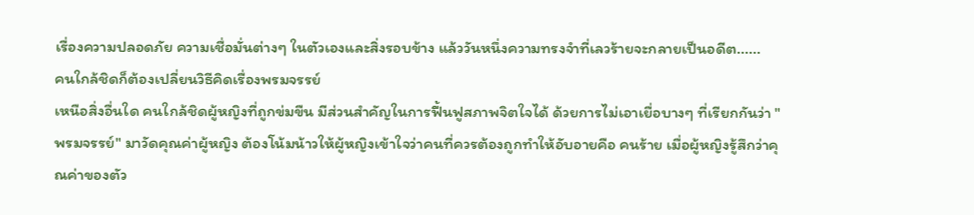เรื่องความปลอดภัย ความเชื่อมั่นต่างๆ ในตัวเองและสิ่งรอบข้าง แล้ววันหนึ่งความทรงจำที่เลวร้ายจะกลายเป็นอดีต......
คนใกล้ชิดก็ต้องเปลี่ยนวิธีคิดเรื่องพรมจรรย์
เหนือสิ่งอื่นใด คนใกล้ชิดผู้หญิงที่ถูกข่มขืน มีส่วนสำคัญในการฟื้นฟูสภาพจิตใจได้ ด้วยการไม่เอาเยื่อบางๆ ที่เรียกกันว่า "พรมจรรย์" มาวัดคุณค่าผู้หญิง ต้องโน้มน้าวให้ผู้หญิงเข้าใจว่าคนที่ควรต้องถูกทำให้อับอายคือ คนร้าย เมื่อผู้หญิงรู้สึกว่าคุณค่าของตัว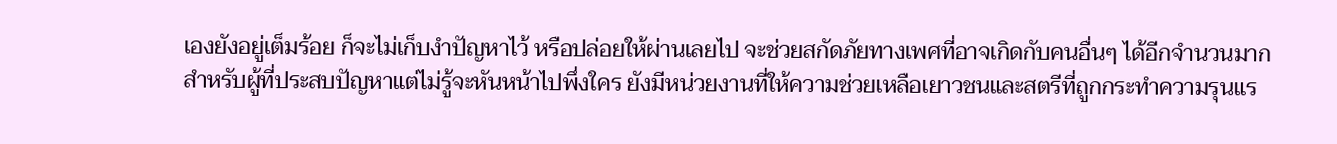เองยังอยู่เต็มร้อย ก็จะไม่เก็บงำปัญหาไว้ หรือปล่อยให้ผ่านเลยไป จะช่วยสกัดภัยทางเพศที่อาจเกิดกับคนอื่นๆ ได้อีกจำนวนมาก
สำหรับผู้ที่ประสบปัญหาแต่ไม่รู้จะหันหน้าไปพึ่งใคร ยังมีหน่วยงานที่ให้ความช่วยเหลือเยาวชนและสตรีที่ถูกกระทำความรุนแร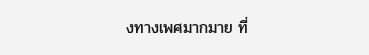งทางเพศมากมาย ที่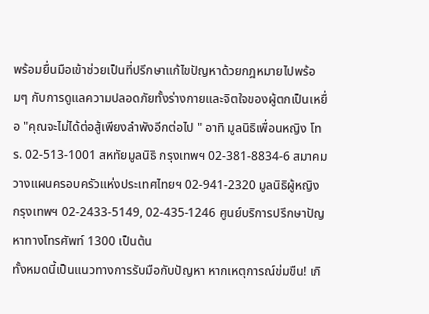พร้อมยื่นมือเข้าช่วยเป็นที่ปรึกษาแก้ไขปัญหาด้วยกฎหมายไปพร้อมๆ กับการดูแลความปลอดภัยทั้งร่างกายและจิตใจของผู้ตกเป็นเหยื่อ "คุณจะไม่ได้ต่อสู้เพียงลำพังอีกต่อไป " อาทิ มูลนิธิเพื่อนหญิง โทร. 02-513-1001 สหทัยมูลนิธิ กรุงเทพฯ 02-381-8834-6 สมาคมวางแผนครอบครัวแห่งประเทศไทยฯ 02-941-2320 มูลนิธิผู้หญิง กรุงเทพฯ 02-2433-5149, 02-435-1246 ศูนย์บริการปรึกษาปัญหาทางโทรศัพท์ 1300 เป็นต้น
ทั้งหมดนี้เป็นแนวทางการรับมือกับปัญหา หากเหตุการณ์ข่มขืน! เกิ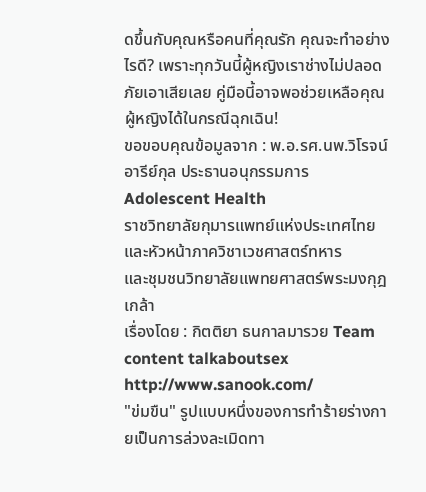ดขึ้นกับคุณหรือคนที่คุณรัก คุณจะทำอย่างไรดี? เพราะทุกวันนี้ผู้หญิงเราช่างไม่ปลอดภัยเอาเสียเลย คู่มือนี้อาจพอช่วยเหลือคุณผู้หญิงได้ในกรณีฉุกเฉิน!
ขอขอบคุณข้อมูลจาก : พ.อ.รศ.นพ.วิโรจน์ อารีย์กุล ประธานอนุกรรมการ Adolescent Health
ราชวิทยาลัยกุมารแพทย์แห่งประเทศไทย และหัวหน้าภาควิชาเวชศาสตร์ทหาร
และชุมชนวิทยาลัยแพทยศาสตร์พระมงกุฎเกล้า
เรื่องโดย : กิตติยา ธนกาลมารวย Team content talkaboutsex http://www.sanook.com/
"ข่มขืน" รูปแบบหนึ่งของการทำร้ายร่างกายเป็นการล่วงละเมิดทา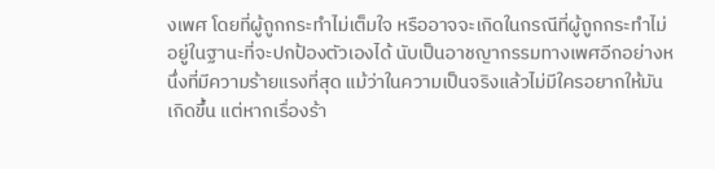งเพศ โดยที่ผู้ถูกกระทำไม่เต็มใจ หรืออาจจะเกิดในกรณีที่ผู้ถูกกระทำไม่อยู่ในฐานะที่จะปกป้องตัวเองได้ นับเป็นอาชญากรรมทางเพศอีกอย่างหนึ่งที่มีความร้ายแรงที่สุด แม้ว่าในความเป็นจริงแล้วไม่มีใครอยากให้มันเกิดขึ้น แต่หากเรื่องร้า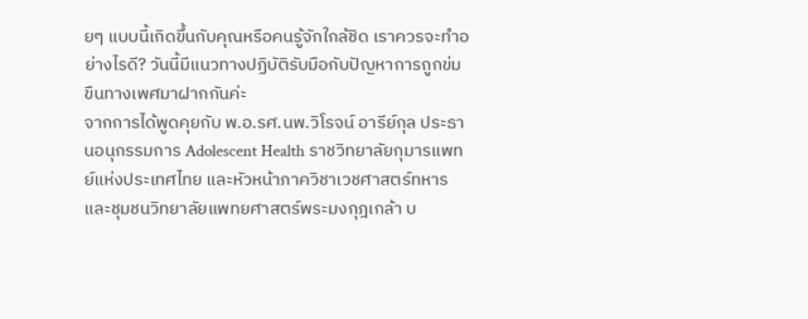ยๆ แบบนี้เกิดขึ้นกับคุณหรือคนรู้จักใกล้ชิด เราควรจะทำอย่างไรดี? วันนี้มีแนวทางปฏิบัติรับมือกับปัญหาการถูกข่มขืนทางเพศมาฝากกันค่ะ
จากการได้พูดคุยกับ พ.อ.รศ.นพ.วิโรจน์ อารีย์กุล ประธานอนุกรรมการ Adolescent Health ราชวิทยาลัยกุมารแพทย์แห่งประเทศไทย และหัวหน้าภาควิชาเวชศาสตร์ทหารและชุมชนวิทยาลัยแพทยศาสตร์พระมงกุฎเกล้า บ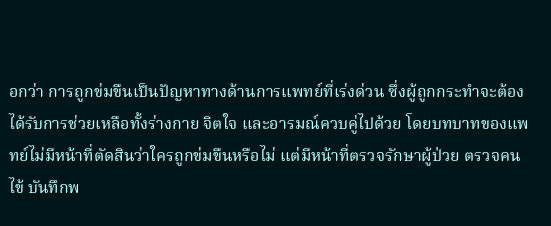อกว่า การถูกข่มขืนเป็นปัญหาทางด้านการแพทย์ที่เร่งด่วน ซึ่งผู้ถูกกระทำจะต้องได้รับการช่วยเหลือทั้งร่างกาย จิตใจ และอารมณ์ควบคู่ไปด้วย โดยบทบาทของแพทย์ไม่มีหน้าที่ตัดสินว่าใครถูกข่มขืนหรือไม่ แต่มีหน้าที่ตรวจรักษาผู้ป่วย ตรวจคนไข้ บันทึกพ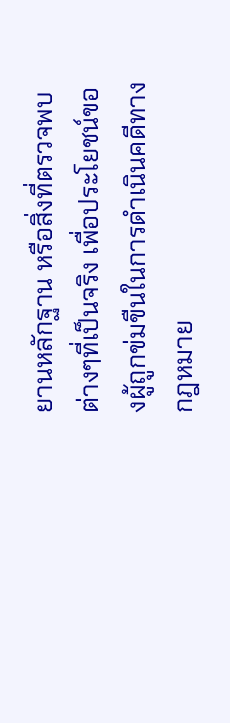ยานหลักฐาน หรือสิ่งที่ตรวจพบต่างๆที่เป็นจริง เพื่อประโยชน์ของผู้ถูกข่มขืนในการดำเนินคดีทางกฎหมาย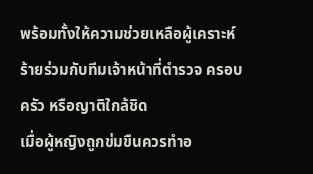พร้อมทั้งให้ความช่วยเหลือผู้เคราะห์ร้ายร่วมกับทีมเจ้าหน้าที่ตำรวจ ครอบครัว หรือญาติใกล้ชิด
เมื่อผู้หญิงถูกข่มขืนควรทำอ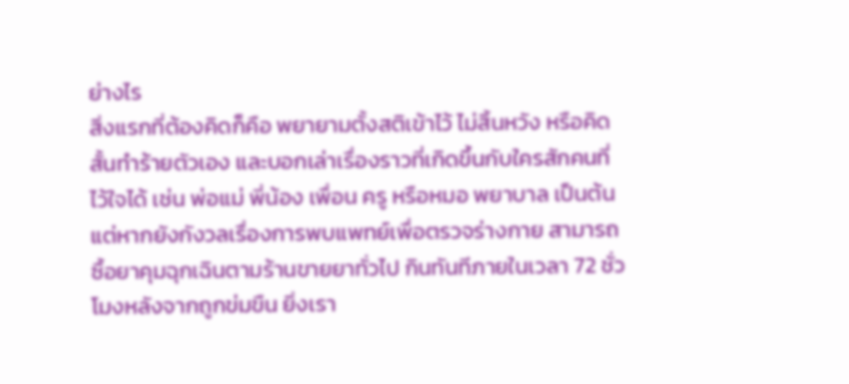ย่างไร
สิ่งแรกที่ต้องคิดก็คือ พยายามตั้งสติเข้าไว้ ไม่สิ้นหวัง หรือคิดสั้นทำร้ายตัวเอง และบอกเล่าเรื่องราวที่เกิดขึ้นกับใครสักคนที่ไว้ใจได้ เช่น พ่อแม่ พี่น้อง เพื่อน ครู หรือหมอ พยาบาล เป็นต้น แต่หากยังกังวลเรื่องการพบแพทย์เพื่อตรวจร่างกาย สามารถซื้อยาคุมฉุกเฉินตามร้านขายยาทั่วไป กินทันทีภายในเวลา 72 ชั่วโมงหลังจากถูกข่มขืน ยิ่งเรา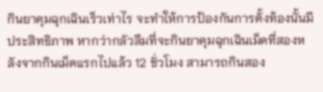กินยาคุมฉุกเฉินเร็วเท่าไร จะทำให้การป้องกันการตั้งท้องนั้นมีประสิทธิภาพ หากว่ากลัวลืมที่จะกินยาคุมฉุกเฉินเม็ดที่สองหลังจากกินเม็ดแรกไปแล้ว 12 ชั่วโมง สามารถกินสอง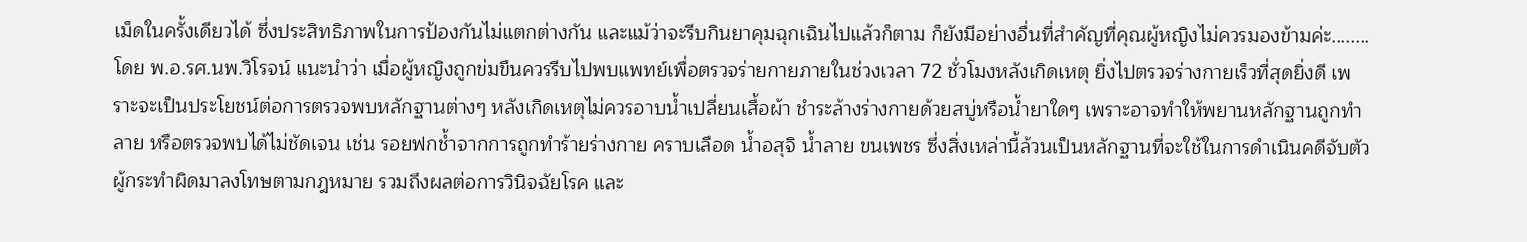เม็ดในครั้งเดียวได้ ซึ่งประสิทธิภาพในการป้องกันไม่แตกต่างกัน และแม้ว่าจะรีบกินยาคุมฉุกเฉินไปแล้วก็ตาม ก็ยังมีอย่างอื่นที่สำคัญที่คุณผู้หญิงไม่ควรมองข้ามค่ะ........
โดย พ.อ.รศ.นพ.วิโรจน์ แนะนำว่า เมื่อผู้หญิงถูกข่มขืนควรรีบไปพบแพทย์เพื่อตรวจร่ายกายภายในช่วงเวลา 72 ชั่วโมงหลังเกิดเหตุ ยิ่งไปตรวจร่างกายเร็วที่สุดยิ่งดี เพราะจะเป็นประโยชน์ต่อการตรวจพบหลักฐานต่างๆ หลังเกิดเหตุไม่ควรอาบน้ำเปลี่ยนเสื้อผ้า ชำระล้างร่างกายด้วยสบู่หรือน้ำยาใดๆ เพราะอาจทำให้พยานหลักฐานถูกทำลาย หรือตรวจพบได้ไม่ชัดเจน เช่น รอยฟกช้ำจากการถูกทำร้ายร่างกาย คราบเลือด น้ำอสุจิ น้ำลาย ขนเพชร ซึ่งสิ่งเหล่านี้ล้วนเป็นหลักฐานที่จะใช้ในการดำเนินคดีจับตัวผู้กระทำผิดมาลงโทษตามกฎหมาย รวมถึงผลต่อการวินิจฉัยโรค และ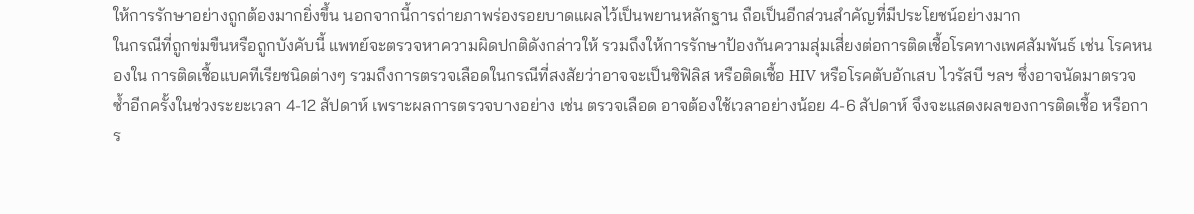ให้การรักษาอย่างถูกต้องมากยิ่งขึ้น นอกจากนี้การถ่ายภาพร่องรอยบาดแผลไว้เป็นพยานหลักฐาน ถือเป็นอีกส่วนสำคัญที่มีประโยชน์อย่างมาก
ในกรณีที่ถูกข่มขืนหรือถูกบังคับนี้ แพทย์จะตรวจหาความผิดปกติดังกล่าวให้ รวมถึงให้การรักษาป้องกันความสุ่มเสี่ยงต่อการติดเชื้อโรคทางเพศสัมพันธ์ เช่น โรคหนองใน การติดเชื้อแบคทีเรียชนิดต่างๆ รวมถึงการตรวจเลือดในกรณีที่สงสัยว่าอาจจะเป็นซิฟิลิส หรือติดเชื้อ HIV หรือโรคตับอักเสบ ไวรัสบี ฯลฯ ซึ่งอาจนัดมาตรวจซ้ำอีกครั้งในช่วงระยะเวลา 4-12 สัปดาห์ เพราะผลการตรวจบางอย่าง เช่น ตรวจเลือด อาจต้องใช้เวลาอย่างน้อย 4-6 สัปดาห์ จึงจะแสดงผลของการติดเชื้อ หรือการ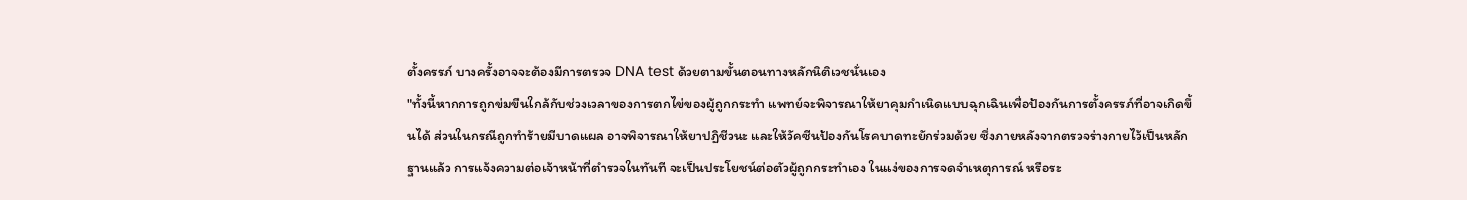ตั้งครรภ์ บางครั้งอาจจะต้องมีการตรวจ DNA test ด้วยตามขั้นตอนทางหลักนิติเวชนั่นเอง
"ทั้งนี้หากการถูกข่มขืนใกล้กับช่วงเวลาของการตกไข่ของผู้ถูกกระทำ แพทย์จะพิจารณาให้ยาคุมกำเนิดแบบฉุกเฉินเพื่อป้องกันการตั้งครรภ์ที่อาจเกิดขึ้นได้ ส่วนในกรณีถูกทำร้ายมีบาดแผล อาจพิจารณาให้ยาปฏิชีวนะ และให้วัคซีนป้องกันโรคบาดทะยักร่วมด้วย ซึ่งภายหลังจากตรวจร่างกายไว้เป็นหลักฐานแล้ว การแจ้งความต่อเจ้าหน้าที่ตำรวจในทันที จะเป็นประโยชน์ต่อตัวผู้ถูกกระทำเอง ในแง่ของการจดจำเหตุการณ์ หรือระ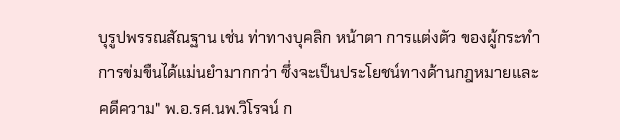บุรูปพรรณสัณฐาน เช่น ท่าทางบุคลิก หน้าตา การแต่งตัว ของผู้กระทำการข่มขืนได้แม่นยำมากกว่า ซึ่งจะเป็นประโยชน์ทางด้านกฎหมายและคดีความ" พ.อ.รศ.นพ.วิโรจน์ ก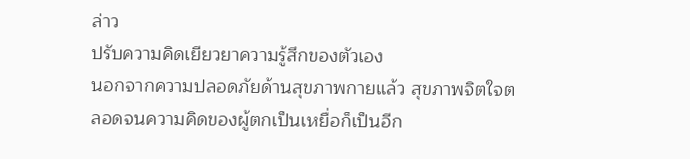ล่าว
ปรับความคิดเยียวยาความรู้สึกของตัวเอง
นอกจากความปลอดภัยด้านสุขภาพกายแล้ว สุขภาพจิตใจตลอดจนความคิดของผู้ตกเป็นเหยื่อก็เป็นอีก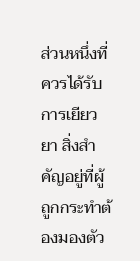ส่วนหนึ่งที่ควรได้รับการเยียวยา สิ่งสำคัญอยู่ที่ผู้ถูกกระทำต้องมองตัว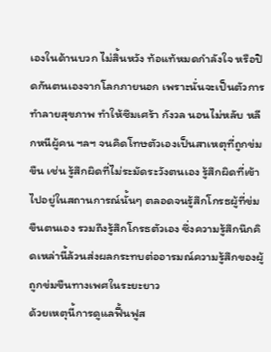เองในด้านบวก ไม่สิ้นหวัง ท้อแท้หมดกำลังใจ หรือปิดกันตนเองจากโลกภายนอก เพราะนั่นจะเป็นตัวการทำลายสุขภาพ ทำให้ซึมเศร้า กังวล นอนไม่หลับ หลีกหนีผู้คน ฯลฯ จนคิดโทษตัวเองเป็นสาเหตุที่ถูกข่มขืน เช่น รู้สึกผิดที่ไม่ระมัดระวังตนเอง รู้สึกผิดที่เข้าไปอยู่ในสถานการณ์นั้นๆ ตลอดจนรู้สึกโกรธผู้ที่ข่มขืนตนเอง รวมถึงรู้สึกโกรธตัวเอง ซึ่งความรู้สึกนึกคิดเหล่านี้ล้วนส่งผลกระทบต่ออารมณ์ความรู้สึกของผู้ถูกข่มขืนทางเพศในระยะยาว
ด้วยเหตุนี้การดูแลฟื้นฟูส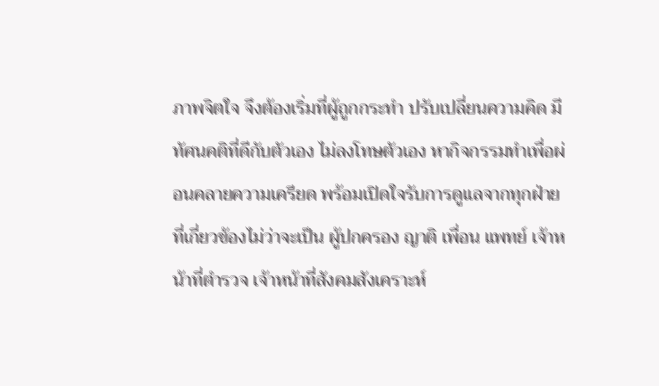ภาพจิตใจ จึงต้องเริ่มที่ผู้ถูกกระทำ ปรับเปลี่ยนความคิด มีทัศนคติที่ดีกับตัวเอง ไม่ลงโทษตัวเอง หากิจกรรมทำเพื่อผ่อนคลายความเครียด พร้อมเปิดใจรับการดูแลจากทุกฝ่ายที่เกี่ยวข้องไม่ว่าจะเป็น ผู้ปกครอง ญาติ เพื่อน แพทย์ เจ้าหน้าที่ตำรวจ เจ้าหน้าที่สังคมสังเคราะห์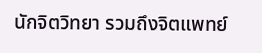นักจิตวิทยา รวมถึงจิตแพทย์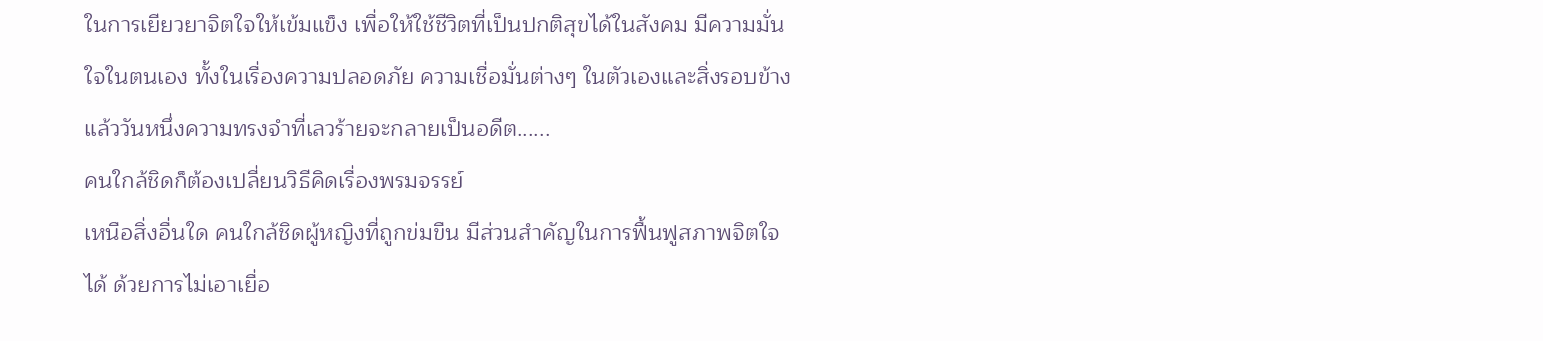ในการเยียวยาจิตใจให้เข้มแข็ง เพื่อให้ใช้ชีวิตที่เป็นปกติสุขได้ในสังคม มีความมั่นใจในตนเอง ทั้งในเรื่องความปลอดภัย ความเชื่อมั่นต่างๆ ในตัวเองและสิ่งรอบข้าง แล้ววันหนึ่งความทรงจำที่เลวร้ายจะกลายเป็นอดีต......
คนใกล้ชิดก็ต้องเปลี่ยนวิธีคิดเรื่องพรมจรรย์
เหนือสิ่งอื่นใด คนใกล้ชิดผู้หญิงที่ถูกข่มขืน มีส่วนสำคัญในการฟื้นฟูสภาพจิตใจได้ ด้วยการไม่เอาเยื่อ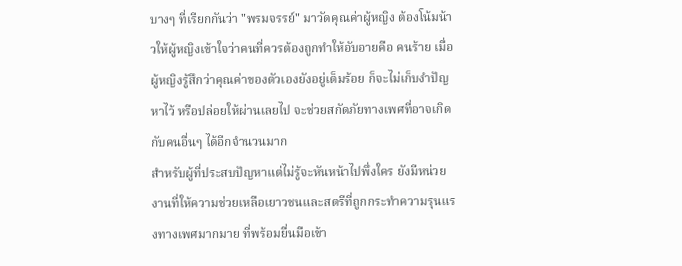บางๆ ที่เรียกกันว่า "พรมจรรย์" มาวัดคุณค่าผู้หญิง ต้องโน้มน้าวให้ผู้หญิงเข้าใจว่าคนที่ควรต้องถูกทำให้อับอายคือ คนร้าย เมื่อผู้หญิงรู้สึกว่าคุณค่าของตัวเองยังอยู่เต็มร้อย ก็จะไม่เก็บงำปัญหาไว้ หรือปล่อยให้ผ่านเลยไป จะช่วยสกัดภัยทางเพศที่อาจเกิดกับคนอื่นๆ ได้อีกจำนวนมาก
สำหรับผู้ที่ประสบปัญหาแต่ไม่รู้จะหันหน้าไปพึ่งใคร ยังมีหน่วยงานที่ให้ความช่วยเหลือเยาวชนและสตรีที่ถูกกระทำความรุนแรงทางเพศมากมาย ที่พร้อมยื่นมือเข้า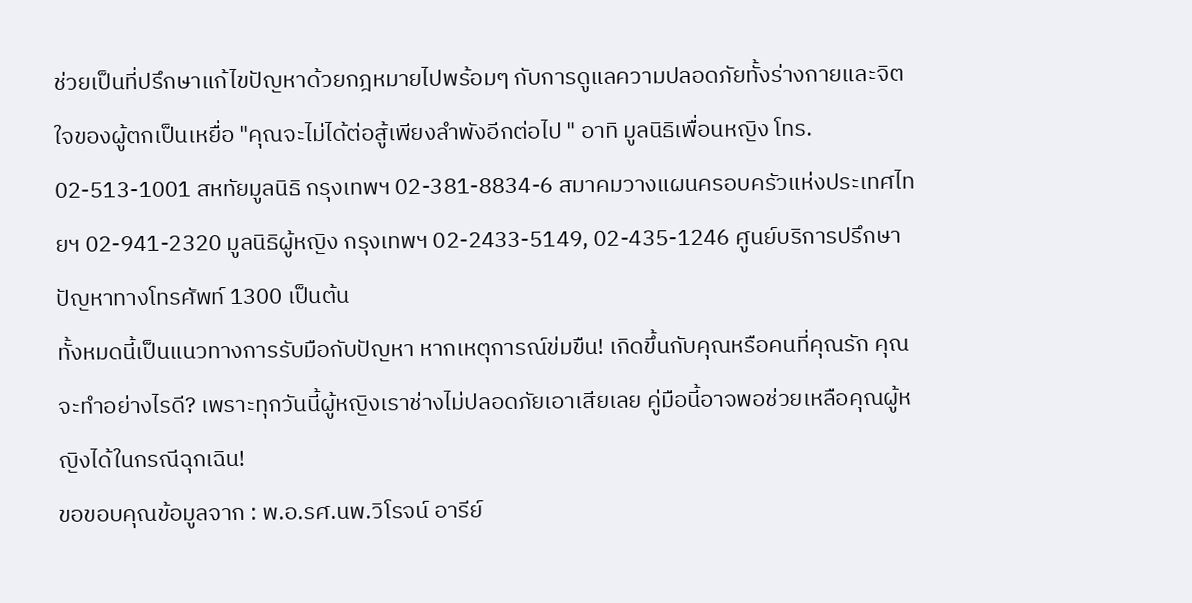ช่วยเป็นที่ปรึกษาแก้ไขปัญหาด้วยกฎหมายไปพร้อมๆ กับการดูแลความปลอดภัยทั้งร่างกายและจิตใจของผู้ตกเป็นเหยื่อ "คุณจะไม่ได้ต่อสู้เพียงลำพังอีกต่อไป " อาทิ มูลนิธิเพื่อนหญิง โทร. 02-513-1001 สหทัยมูลนิธิ กรุงเทพฯ 02-381-8834-6 สมาคมวางแผนครอบครัวแห่งประเทศไทยฯ 02-941-2320 มูลนิธิผู้หญิง กรุงเทพฯ 02-2433-5149, 02-435-1246 ศูนย์บริการปรึกษาปัญหาทางโทรศัพท์ 1300 เป็นต้น
ทั้งหมดนี้เป็นแนวทางการรับมือกับปัญหา หากเหตุการณ์ข่มขืน! เกิดขึ้นกับคุณหรือคนที่คุณรัก คุณจะทำอย่างไรดี? เพราะทุกวันนี้ผู้หญิงเราช่างไม่ปลอดภัยเอาเสียเลย คู่มือนี้อาจพอช่วยเหลือคุณผู้หญิงได้ในกรณีฉุกเฉิน!
ขอขอบคุณข้อมูลจาก : พ.อ.รศ.นพ.วิโรจน์ อารีย์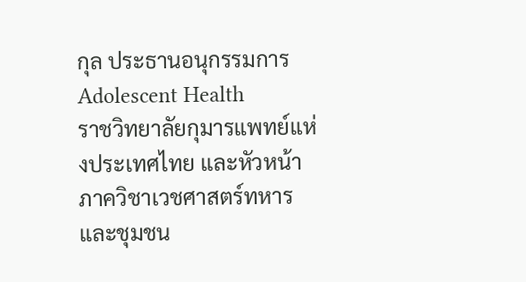กุล ประธานอนุกรรมการ Adolescent Health
ราชวิทยาลัยกุมารแพทย์แห่งประเทศไทย และหัวหน้าภาควิชาเวชศาสตร์ทหาร
และชุมชน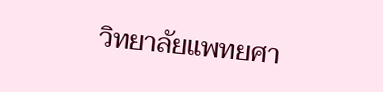วิทยาลัยแพทยศา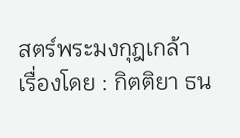สตร์พระมงกุฎเกล้า
เรื่องโดย : กิตติยา ธน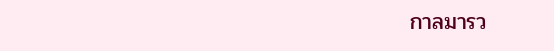กาลมารว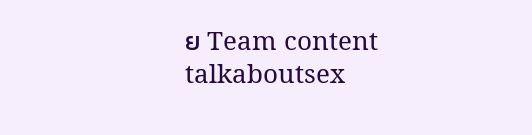ย Team content talkaboutsex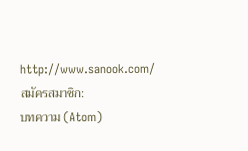http://www.sanook.com/
สมัครสมาชิก:
บทความ (Atom)